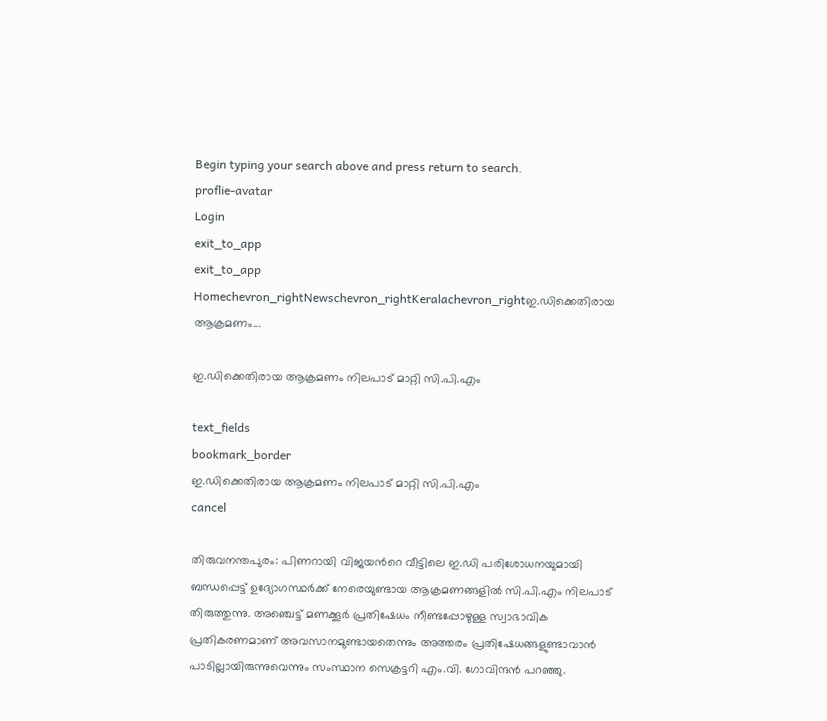Begin typing your search above and press return to search.
proflie-avatar
Login
exit_to_app
exit_to_app
Homechevron_rightNewschevron_rightKeralachevron_rightഇ.ഡിക്കെതിരായ ആക്രമണം...

ഇ.ഡിക്കെതിരായ ആക്രമണം നിലപാട് മാറ്റി സി.പി.എം

text_fields
bookmark_border
ഇ.ഡിക്കെതിരായ ആക്രമണം നിലപാട് മാറ്റി സി.പി.എം
cancel

തിരുവനന്തപുരം: പിണറായി വിജയന്‍റെ വീട്ടിലെ ഇ.ഡി പരിശോധനയുമായി ബന്ധപ്പെട്ട് ഉദ്യോഗസ്ഥർക്ക് നേരെയുണ്ടായ ആക്രമണങ്ങളിൽ സി.പി.എം നിലപാട് തിരുത്തുന്നു. അഞ്ചെട്ട് മണക്കൂർ പ്രതിഷേധം നീണ്ടപ്പോഴുള്ള സ്വാഭാവിക പ്രതികരണമാണ് അവസാനമുണ്ടായതെന്നും അത്തരം പ്രതിഷേധങ്ങളുണ്ടാവാൻ പാടില്ലായിരുന്നുവെന്നും സംസ്ഥാന സെക്രട്ടറി എം.വി. ഗോവിന്ദൻ പറഞ്ഞു.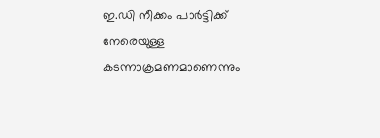ഇ.ഡി നീക്കം പാർട്ടിക്ക് നേരെയുള്ള കടന്നാക്രമണമാണെന്നും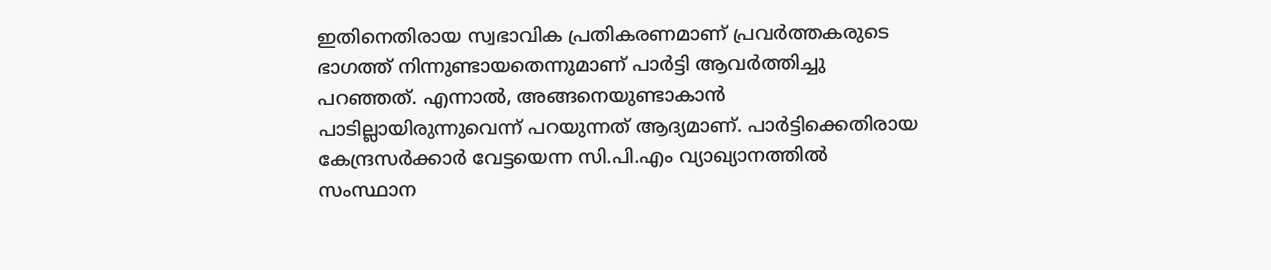ഇതിനെതിരായ സ്വഭാവിക പ്രതികരണമാണ് പ്രവർത്തകരുടെ ഭാഗത്ത് നിന്നുണ്ടായതെന്നുമാണ് പാർട്ടി ആവർത്തിച്ചു പറഞ്ഞത്. എന്നാൽ, അങ്ങനെയുണ്ടാകാൻ പാടില്ലായിരുന്നുവെന്ന് പറയുന്നത് ആദ്യമാണ്. പാർട്ടിക്കെതിരായ കേന്ദ്രസർക്കാർ വേട്ടയെന്ന സി.പി.എം വ്യാഖ്യാനത്തിൽ സംസ്ഥാന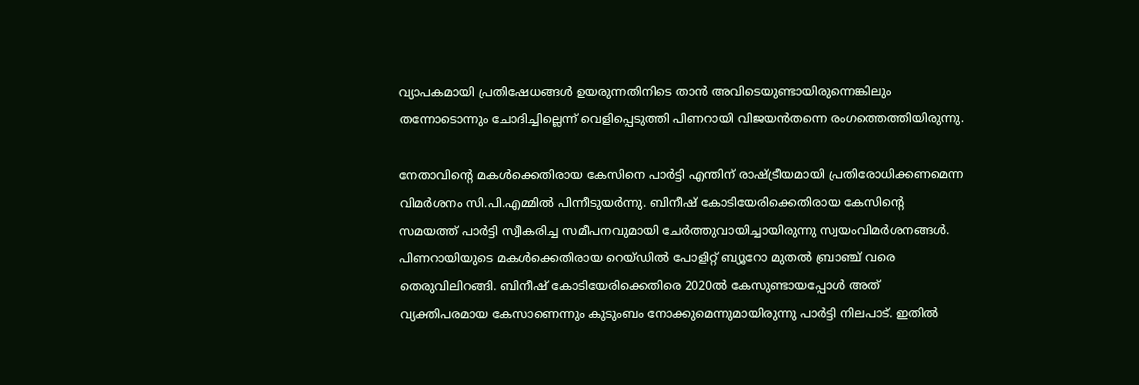വ്യാപകമായി പ്രതിഷേധങ്ങൾ ഉയരുന്നതിനിടെ താൻ അവിടെയുണ്ടായിരുന്നെങ്കിലും തന്നോടൊന്നും ചോദിച്ചില്ലെന്ന് വെളിപ്പെടുത്തി പിണറായി വിജയൻതന്നെ രംഗത്തെത്തിയിരുന്നു.

നേതാവിന്‍റെ മകൾക്കെതിരായ കേസിനെ പാർട്ടി എന്തിന് രാഷ്ട്രീയമായി പ്രതിരോധിക്കണമെന്ന വിമർശനം സി.പി.എമ്മിൽ പിന്നീടുയർന്നു. ബിനീഷ് കോടിയേരിക്കെതിരായ കേസിന്‍റെ സമയത്ത് പാർട്ടി സ്വീകരിച്ച സമീപനവുമായി ചേർത്തുവായിച്ചായിരുന്നു സ്വയംവിമർശനങ്ങൾ. പിണറായിയുടെ മകൾക്കെതിരായ റെയ്ഡിൽ പോളിറ്റ് ബ്യൂറോ മുതൽ ബ്രാഞ്ച് വരെ തെരുവിലിറങ്ങി. ബിനീഷ് കോടിയേരിക്കെതിരെ 2020ൽ കേസുണ്ടായപ്പോൾ അത് വ്യക്തിപരമായ കേസാണെന്നും കുടുംബം നോക്കുമെന്നുമായിരുന്നു പാർട്ടി നിലപാട്. ഇതിൽ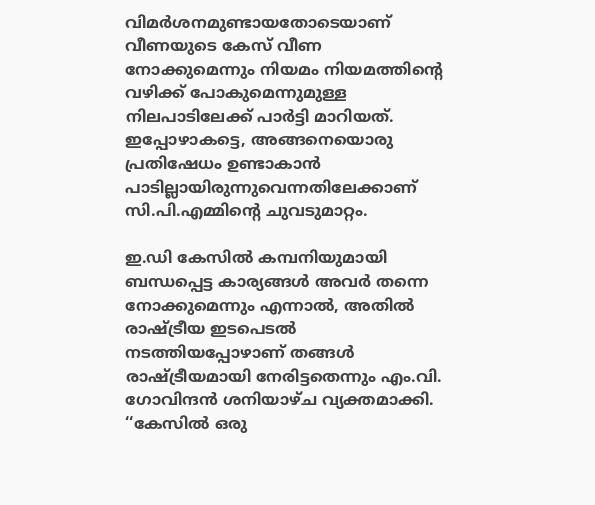വിമർശനമുണ്ടായതോടെയാണ് വീണയുടെ കേസ് വീണ നോക്കുമെന്നും നിയമം നിയമത്തിന്‍റെ വഴിക്ക് പോകുമെന്നുമുള്ള നിലപാടിലേക്ക് പാർട്ടി മാറിയത്. ഇപ്പോഴാകട്ടെ, അങ്ങനെയൊരു പ്രതിഷേധം ഉണ്ടാകാൻ പാടില്ലായിരുന്നുവെന്നതിലേക്കാണ് സി.പി.എമ്മിന്‍റെ ചുവടുമാറ്റം.

ഇ.ഡി കേസിൽ കമ്പനിയുമായി ബന്ധപ്പെട്ട കാര്യങ്ങൾ അവർ തന്നെ നോക്കുമെന്നും എന്നാൽ, അതിൽ രാഷ്ട്രീയ ഇടപെടൽ നടത്തിയപ്പോഴാണ് തങ്ങൾ രാഷ്ട്രീയമായി നേരിട്ടതെന്നും എം.വി. ഗോവിന്ദൻ ശനിയാഴ്ച വ്യക്തമാക്കി. ‘‘കേസിൽ ഒരു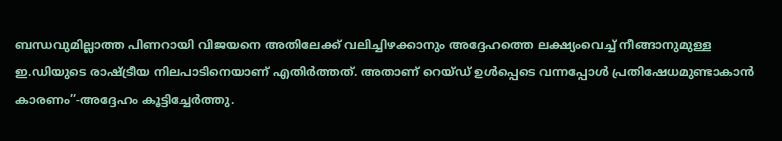ബന്ധവുമില്ലാത്ത പിണറായി വിജയനെ അതിലേക്ക് വലിച്ചിഴക്കാനും അദ്ദേഹത്തെ ലക്ഷ്യംവെച്ച് നീങ്ങാനുമുള്ള ഇ.ഡിയുടെ രാഷ്ട്രീയ നിലപാടിനെയാണ് എതിർത്തത്. അതാണ് റെയ്ഡ് ഉൾപ്പെടെ വന്നപ്പോൾ പ്രതിഷേധമുണ്ടാകാൻ കാരണം’’-അദ്ദേഹം കൂട്ടിച്ചേർത്തു.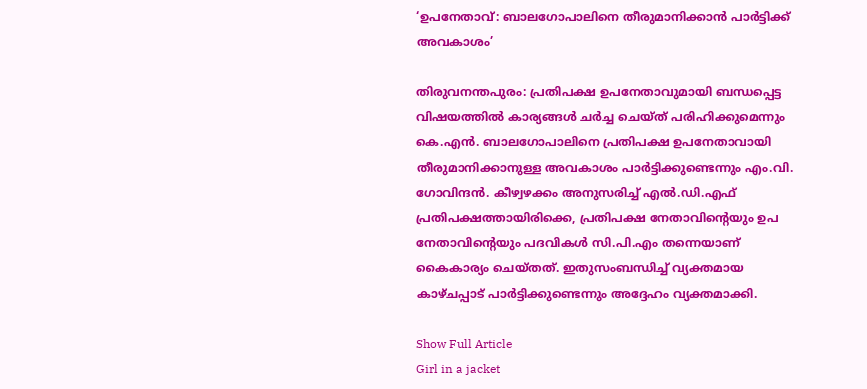‘ഉപനേതാവ്: ബാലഗോപാലിനെ തീരുമാനിക്കാൻ പാർട്ടിക്ക് അവകാശം’

തിരുവനന്തപുരം: പ്രതിപക്ഷ ഉപനേതാവുമായി ബന്ധപ്പെട്ട വിഷയത്തിൽ കാര്യങ്ങൾ ചർച്ച ചെയ്ത് പരിഹിക്കുമെന്നും കെ.എൻ. ബാലഗോപാലിനെ പ്രതിപക്ഷ ഉപനേതാവായി തീരുമാനിക്കാനുള്ള അവകാശം പാർട്ടിക്കുണ്ടെന്നും എം.വി. ഗോവിന്ദൻ. കീഴ്വഴക്കം അനുസരിച്ച് എൽ.ഡി.എഫ് പ്രതിപക്ഷത്തായിരിക്കെ, പ്രതിപക്ഷ നേതാവിന്റെയും ഉപ നേതാവിന്റെയും പദവികൾ സി.പി.എം തന്നെയാണ് കൈകാര്യം ചെയ്തത്. ഇതുസംബന്ധിച്ച് വ്യക്തമായ കാഴ്ചപ്പാട് പാർട്ടിക്കുണ്ടെന്നും അദ്ദേഹം വ്യക്തമാക്കി.

Show Full Article
Girl in a jacket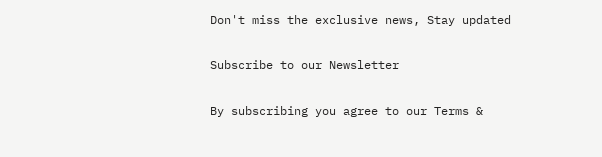Don't miss the exclusive news, Stay updated

Subscribe to our Newsletter

By subscribing you agree to our Terms &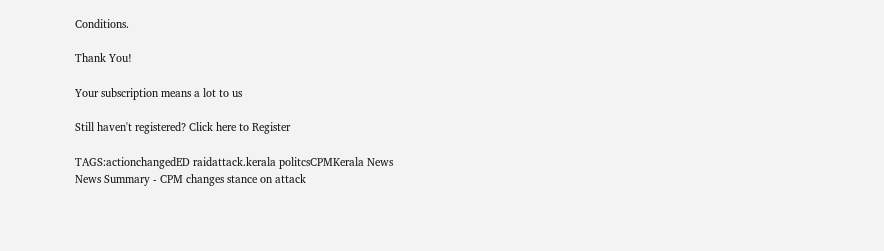Conditions.

Thank You!

Your subscription means a lot to us

Still haven't registered? Click here to Register

TAGS:actionchangedED raidattack.kerala politcsCPMKerala News
News Summary - CPM changes stance on attack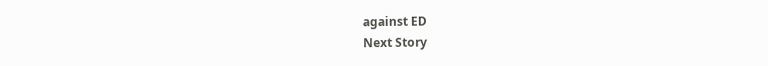against ED
Next Story